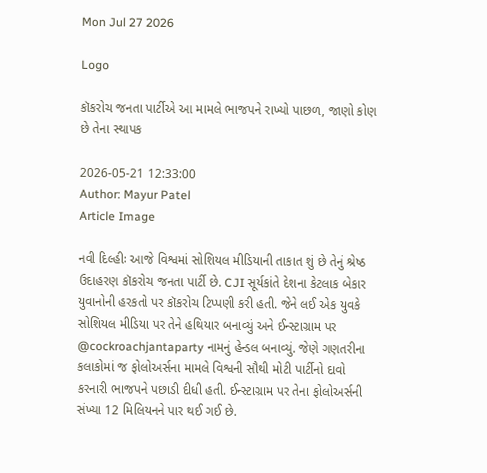Mon Jul 27 2026

Logo

કૉકરોચ જનતા પાર્ટીએ આ મામલે ભાજપને રાખ્યો પાછળ, જાણો કોણ છે તેના સ્થાપક

2026-05-21 12:33:00
Author: Mayur Patel
Article Image

નવી દિલ્હીઃ આજે વિશ્વમાં સોશિયલ મીડિયાની તાકાત શું છે તેનું શ્રેષ્ઠ ઉદાહરણ કૉકરોચ જનતા પાર્ટી છે. CJI સૂર્યકાંતે દેશના કેટલાક બેકાર યુવાનોની હરકતો પર કૉકરોચ ટિપ્પણી કરી હતી. જેને લઈ એક યુવકે સોશિયલ મીડિયા પર તેને હથિયાર બનાવ્યું અને ઈન્સ્ટાગ્રામ પર @cockroachjantaparty નામનું હેન્ડલ બનાવ્યું. જેણે ગણતરીના કલાકોમાં જ ફોલોઅર્સના મામલે વિશ્વની સૌથી મોટી પાર્ટીનો દાવો કરનારી ભાજપને પછાડી દીધી હતી. ઈન્સ્ટાગ્રામ પર તેના ફોલોઅર્સની સંખ્યા 12 મિલિયનને પાર થઈ ગઈ છે.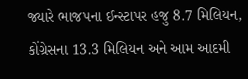જ્યારે ભાજપના ઈન્સ્ટાપર હજુ 8.7 મિલિયન, કોંગ્રેસના 13.3 મિલિયન અને આમ આદમી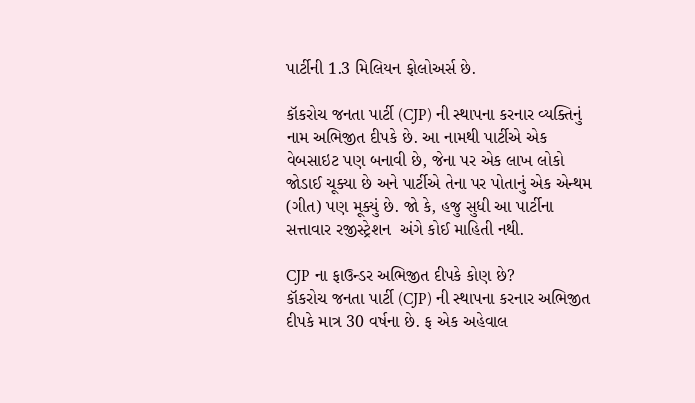પાર્ટીની 1.3 મિલિયન ફોલોઅર્સ છે.

કૉકરોચ જનતા પાર્ટી (CJP) ની સ્થાપના કરનાર વ્યક્તિનું નામ અભિજીત દીપકે છે. આ નામથી પાર્ટીએ એક વેબસાઇટ પણ બનાવી છે, જેના પર એક લાખ લોકો જોડાઈ ચૂક્યા છે અને પાર્ટીએ તેના પર પોતાનું એક એન્થમ (ગીત) પણ મૂક્યું છે. જો કે, હજુ સુધી આ પાર્ટીના સત્તાવાર રજીસ્ટ્રેશન  અંગે કોઈ માહિતી નથી.

CJP ના ફાઉન્ડર અભિજીત દીપકે કોણ છે?
કૉકરોચ જનતા પાર્ટી (CJP) ની સ્થાપના કરનાર અભિજીત દીપકે માત્ર 30 વર્ષના છે. ફ એક અહેવાલ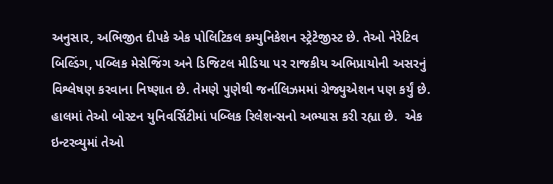અનુસાર, અભિજીત દીપકે એક પોલિટિકલ કમ્યુનિકેશન સ્ટ્રેટેજીસ્ટ છે. તેઓ નેરેટિવ બિલ્ડિંગ, પબ્લિક મેસેજિંગ અને ડિજિટલ મીડિયા પર રાજકીય અભિપ્રાયોની અસરનું વિશ્લેષણ કરવાના નિષ્ણાત છે. તેમણે પુણેથી જર્નાલિઝમમાં ગ્રેજ્યુએશન પણ કર્યું છે. હાલમાં તેઓ બોસ્ટન યુનિવર્સિટીમાં પબ્લિક રિલેશન્સનો અભ્યાસ કરી રહ્યા છે.  એક ઇન્ટરવ્યુમાં તેઓ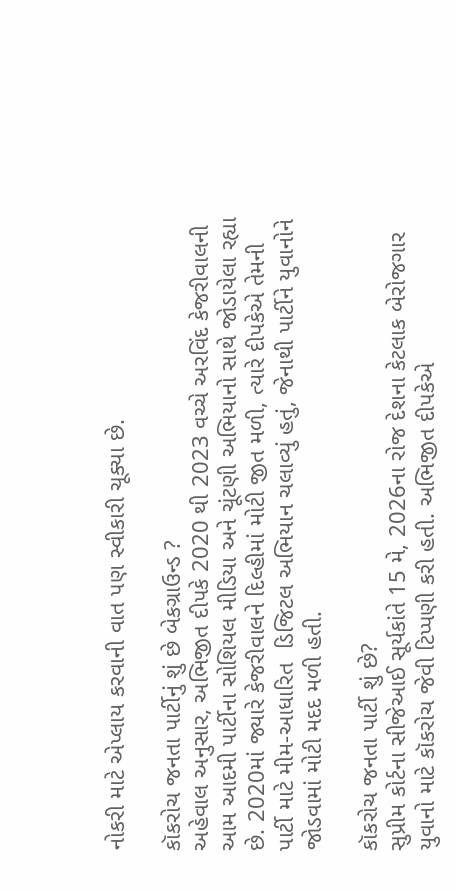નોકરી માટે એપ્લાય કરવાની વાત પણ સ્વીકારી ચૂક્યા છે.

કૉકરોચ જનતા પાર્ટીનું શું છે બેકગ્રાઉન્ડ ?
અહેવાલ અનુસાર, અભિજીત દીપકે 2020 થી 2023 વચ્ચે અરવિંદ કેજરીવાલની આમ આદમી પાર્ટીના સોશિયલ મીડિયા અને ચૂંટણી અભિયાનો સાથે જોડાયેલા રહ્યા છે. 2020માં જ્યારે કેજરીવાલને દિલ્હીમાં મોટી જીત મળી, ત્યારે દીપકેએ તેમની પાર્ટી માટે મીમ-આધારિત  ડિજિટલ અભિયાન ચલાવ્યું હતું, જેનાથી પાર્ટીને યુવાનોને જોડવામાં મોટી મદદ મળી હતી.

કૉકરોચ જનતા પાર્ટી શું છે?
સુપ્રીમ કોર્ટના સીજેઆઈ સૂર્યકાંતે 15 મે, 2026ના રોજ દેશના કેટલાક બેરોજગાર યુવાનો માટે કૉકરોચ જેવી ટિપ્પણી કરી હતી. અભિજીત દીપકેએ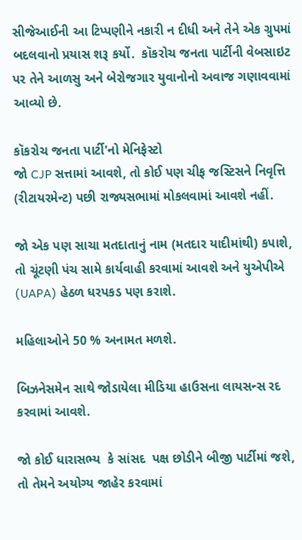સીજેઆઈની આ ટિપ્પણીને નકારી ન દીધી અને તેને એક ગ્રુપમાં બદલવાનો પ્રયાસ શરૂ કર્યો.  કૉકરોચ જનતા પાર્ટીની વેબસાઇટ પર તેને આળસુ અને બેરોજગાર યુવાનોનો અવાજ ગણાવવામાં આવ્યો છે.

કૉકરોચ જનતા પાર્ટી'નો મેનિફેસ્ટો
જો CJP સત્તામાં આવશે, તો કોઈ પણ ચીફ જસ્ટિસને નિવૃત્તિ (રીટાયરમેન્ટ) પછી રાજ્યસભામાં મોકલવામાં આવશે નહીં.

જો એક પણ સાચા મતદાતાનું નામ (મતદાર યાદીમાંથી) કપાશે, તો ચૂંટણી પંચ સામે કાર્યવાહી કરવામાં આવશે અને યુએપીએ (UAPA) હેઠળ ધરપકડ પણ કરાશે.

મહિલાઓને 50 % અનામત મળશે.

બિઝનેસમેન સાથે જોડાયેલા મીડિયા હાઉસના લાયસન્સ રદ કરવામાં આવશે.

જો કોઈ ધારાસભ્ય  કે સાંસદ  પક્ષ છોડીને બીજી પાર્ટીમાં જશે, તો તેમને અયોગ્ય જાહેર કરવામાં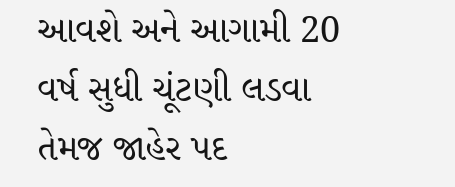આવશે અને આગામી 20 વર્ષ સુધી ચૂંટણી લડવા તેમજ જાહેર પદ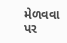મેળવવા પર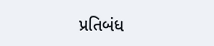પ્રતિબંધ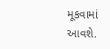મૂકવામાં આવશે.